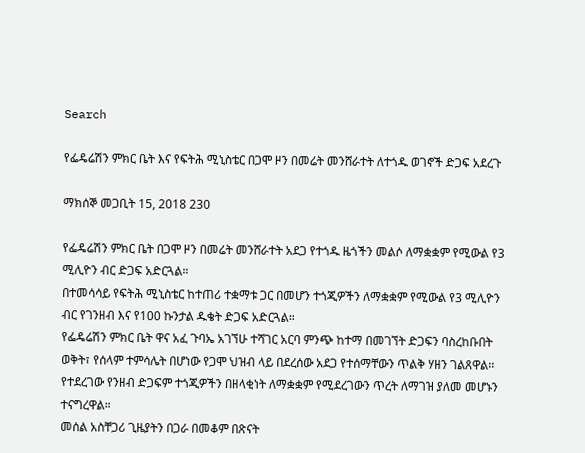Search

የፌዴሬሽን ምክር ቤት እና የፍትሕ ሚኒስቴር በጋሞ ዞን በመሬት መንሸራተት ለተጎዱ ወገኖች ድጋፍ አደረጉ

ማክሰኞ መጋቢት 15, 2018 230

የፌዴሬሽን ምክር ቤት በጋሞ ዞን በመሬት መንሸራተት አደጋ የተጎዱ ዜጎችን መልሶ ለማቋቋም የሚውል የ3 ሚሊዮን ብር ድጋፍ አድርጓል።
በተመሳሳይ የፍትሕ ሚኒስቴር ከተጠሪ ተቋማቱ ጋር በመሆን ተጎጂዎችን ለማቋቋም የሚውል የ3 ሚሊዮን ብር የገንዘብ እና የ100 ኩንታል ዱቄት ድጋፍ አድርጓል።
የፌዴሬሽን ምክር ቤት ዋና አፈ ጉባኤ አገኘሁ ተሻገር አርባ ምንጭ ከተማ በመገኘት ድጋፍን ባስረከቡበት ወቅት፣ የሰላም ተምሳሌት በሆነው የጋሞ ህዝብ ላይ በደረሰው አደጋ የተሰማቸውን ጥልቅ ሃዘን ገልጸዋል፡፡
የተደረገው የንዘብ ድጋፍም ተጎጂዎችን በዘላቂነት ለማቋቋም የሚደረገውን ጥረት ለማገዝ ያለመ መሆኑን ተናግረዋል።
መሰል አስቸጋሪ ጊዜያትን በጋራ በመቆም በጽናት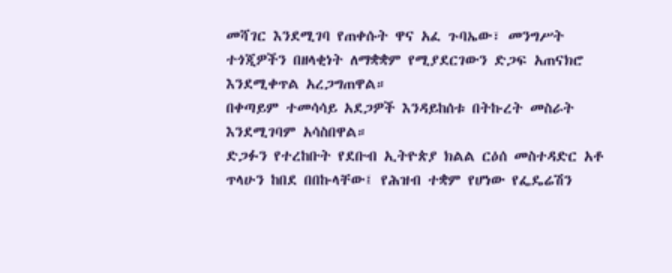መሻገር እንደሚገባ የጠቀሱት ዋና አፈ ጉባኤው፣ መንግሥት ተጎጂዎችን በዘላቂነት ለማቋቋም የሚያደርገውን ድጋፍ አጠናክሮ እንደሚቀጥል አረጋግጠዋል።
በቀጣይም ተመሳሳይ አደጋዎች እንዳይከሰቱ በትኩረት መስራት እንደሚገባም አሳስበዋል።
ድጋፉን የተረከቡት የደቡብ ኢትዮጵያ ክልል ርዕሰ መስተዳድር አቶ ጥላሁን ከበደ በበኩላቸው፤ የሕዝብ ተቋም የሆነው የፌዴሬሽን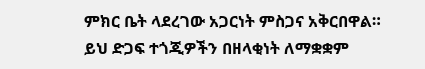ምክር ቤት ላደረገው አጋርነት ምስጋና አቅርበዋል።
ይህ ድጋፍ ተጎጂዎችን በዘላቂነት ለማቋቋም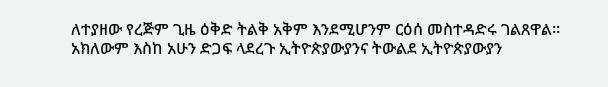ለተያዘው የረጅም ጊዜ ዕቅድ ትልቅ አቅም እንደሚሆንም ርዕሰ መስተዳድሩ ገልጸዋል።
አክለውም እስከ አሁን ድጋፍ ላደረጉ ኢትዮጵያውያንና ትውልደ ኢትዮጵያውያን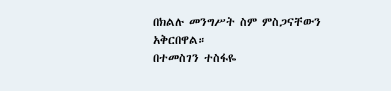በክልሉ መንግሥት ስም ምስጋናቸውን አቅርበዋል።
በተመስገን ተስፋዬ